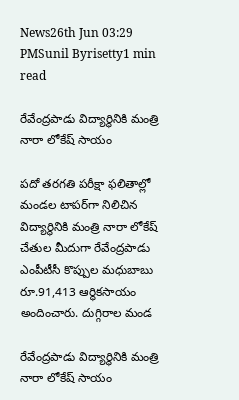News26th Jun 03:29 PMSunil Byrisetty1 min read

రేవేంద్రపాడు విద్యార్థినికి మంత్రి నారా లోకేష్ సాయం

పదో తరగతి పరీక్షా ఫలితాల్లో మండల టాపర్‌గా నిలిచిన విద్యార్థినికి మంత్రి నారా లోకేష్ చేతుల మీదుగా రేవేంద్రపాడు ఎంపీటీసీ కొప్పుల మధుబాబు రూ.91,413 ఆర్థికసాయం అందించారు. దుగ్గిరాల మండ

రేవేంద్రపాడు విద్యార్థినికి మంత్రి నారా లోకేష్ సాయం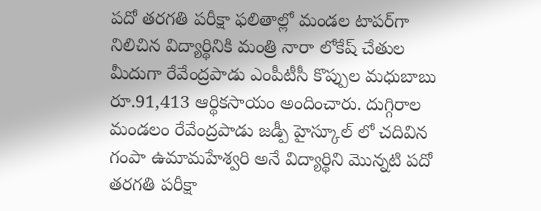పదో తరగతి పరీక్షా ఫలితాల్లో మండల టాపర్‌గా నిలిచిన విద్యార్థినికి మంత్రి నారా లోకేష్ చేతుల మీదుగా రేవేంద్రపాడు ఎంపీటీసీ కొప్పుల మధుబాబు రూ.91,413 ఆర్థికసాయం అందించారు. దుగ్గిరాల మండలం రేవేంద్రపాడు జడ్పీ హైస్కూల్ లో చదివిన గంపా ఉమామహేశ్వరి అనే విద్యార్థిని మొన్నటి పదో తరగతి పరీక్షా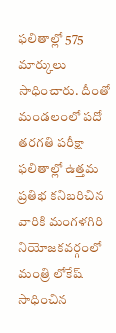ఫలితాల్లో 575 మార్కులు సాధించారు. దీంతో మండలంలో పదో తరగతి పరీక్షా ఫలితాల్లో ఉత్తమ ప్రతిభ కనిబరిచిన వారికి మంగళగిరి నియోజకవర్గంలో మంత్రి లోకేష్ సాధించిన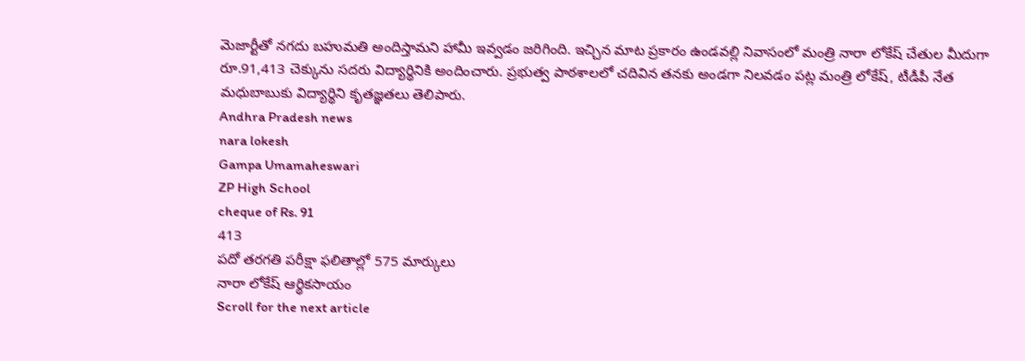మెజార్టీతో నగదు బహుమతి అందిస్తామని హామీ ఇవ్వడం జరిగింది. ఇచ్చిన మాట ప్రకారం ఉండవల్లి నివాసంలో మంత్రి నారా లోకేష్ చేతుల మీదుగా రూ.91,413 చెక్కును సదరు విద్యార్థినికి అందించారు. ప్రభుత్వ పాఠశాలలో చదివిన తనకు అండగా నిలవడం పట్ల మంత్రి లోకేష్, టీడీపీ నేత మధుబాబుకు విద్యార్థిని కృతజ్ఞతలు తెలిపారు.
Andhra Pradesh news
nara lokesh
Gampa Umamaheswari
ZP High School
cheque of Rs. 91
413
పదో తరగతి పరీక్షా ఫలితాల్లో 575 మార్కులు
నారా లోకేష్ ఆర్థికసాయం
Scroll for the next article